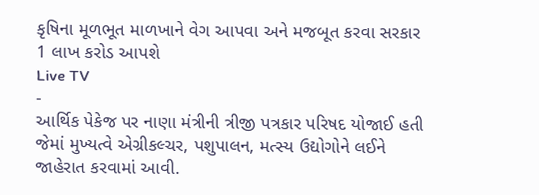કૃષિના મૂળભૂત માળખાને વેગ આપવા અને મજબૂત કરવા સરકાર 1 લાખ કરોડ આપશે
Live TV
-
આર્થિક પેકેજ પર નાણા મંત્રીની ત્રીજી પત્રકાર પરિષદ યોજાઈ હતી જેમાં મુખ્યત્વે એગ્રીકલ્ચર, પશુપાલન, મત્સ્ય ઉદ્યોગોને લઈને જાહેરાત કરવામાં આવી.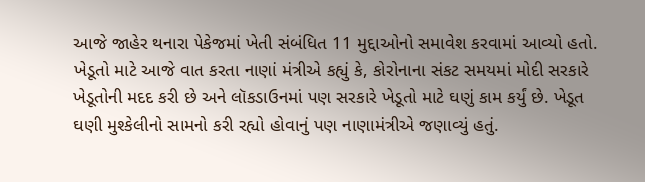આજે જાહેર થનારા પેકેજમાં ખેતી સંબંધિત 11 મુદ્દાઓનો સમાવેશ કરવામાં આવ્યો હતો.
ખેડૂતો માટે આજે વાત કરતા નાણાં મંત્રીએ કહ્યું કે, કોરોનાના સંકટ સમયમાં મોદી સરકારે ખેડૂતોની મદદ કરી છે અને લૉકડાઉનમાં પણ સરકારે ખેડૂતો માટે ઘણું કામ કર્યું છે. ખેડૂત ઘણી મુશ્કેલીનો સામનો કરી રહ્યો હોવાનું પણ નાણામંત્રીએ જણાવ્યું હતું.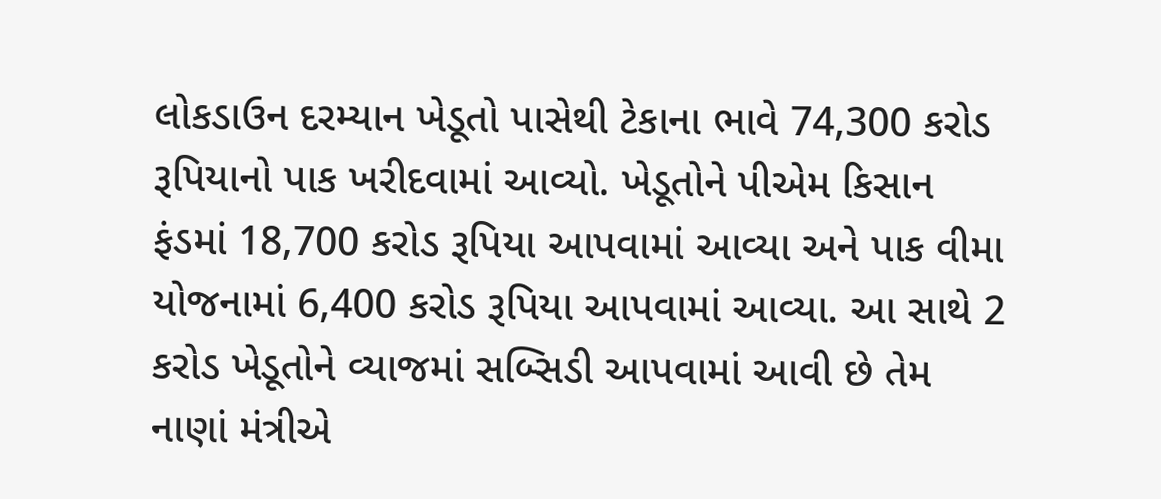લોકડાઉન દરમ્યાન ખેડૂતો પાસેથી ટેકાના ભાવે 74,300 કરોડ રૂપિયાનો પાક ખરીદવામાં આવ્યો. ખેડૂતોને પીએમ કિસાન ફંડમાં 18,700 કરોડ રૂપિયા આપવામાં આવ્યા અને પાક વીમા યોજનામાં 6,400 કરોડ રૂપિયા આપવામાં આવ્યા. આ સાથે 2 કરોડ ખેડૂતોને વ્યાજમાં સબ્સિડી આપવામાં આવી છે તેમ નાણાં મંત્રીએ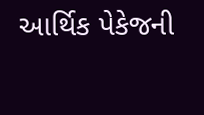આર્થિક પેકેજની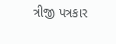ત્રીજી પત્રકાર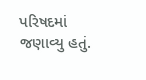પરિષદમાં જણાવ્યુ હતું.